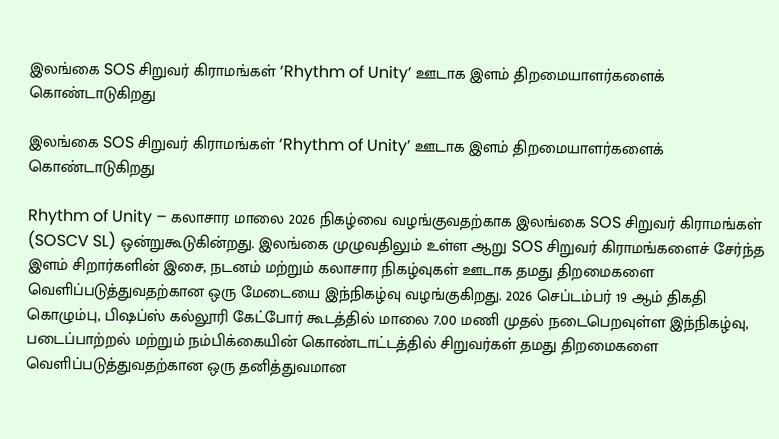இலங்கை SOS சிறுவர் கிராமங்கள் ‘Rhythm of Unity’ ஊடாக இளம் திறமையாளர்களைக் கொண்டாடுகிறது

இலங்கை SOS சிறுவர் கிராமங்கள் ‘Rhythm of Unity’ ஊடாக இளம் திறமையாளர்களைக் கொண்டாடுகிறது

Rhythm of Unity – கலாசார மாலை 2026 நிகழ்வை வழங்குவதற்காக இலங்கை SOS சிறுவர் கிராமங்கள் (SOSCV SL) ஒன்றுகூடுகின்றது. இலங்கை முழுவதிலும் உள்ள ஆறு SOS சிறுவர் கிராமங்களைச் சேர்ந்த இளம் சிறார்களின் இசை, நடனம் மற்றும் கலாசார நிகழ்வுகள் ஊடாக தமது திறமைகளை வெளிப்படுத்துவதற்கான ஒரு மேடையை இந்நிகழ்வு வழங்குகிறது. 2026 செப்டம்பர் 19 ஆம் திகதி கொழும்பு, பிஷப்ஸ் கல்லூரி கேட்போர் கூடத்தில் மாலை 7.00 மணி முதல் நடைபெறவுள்ள இந்நிகழ்வு, படைப்பாற்றல் மற்றும் நம்பிக்கையின் கொண்டாட்டத்தில் சிறுவர்கள் தமது திறமைகளை வெளிப்படுத்துவதற்கான ஒரு தனித்துவமான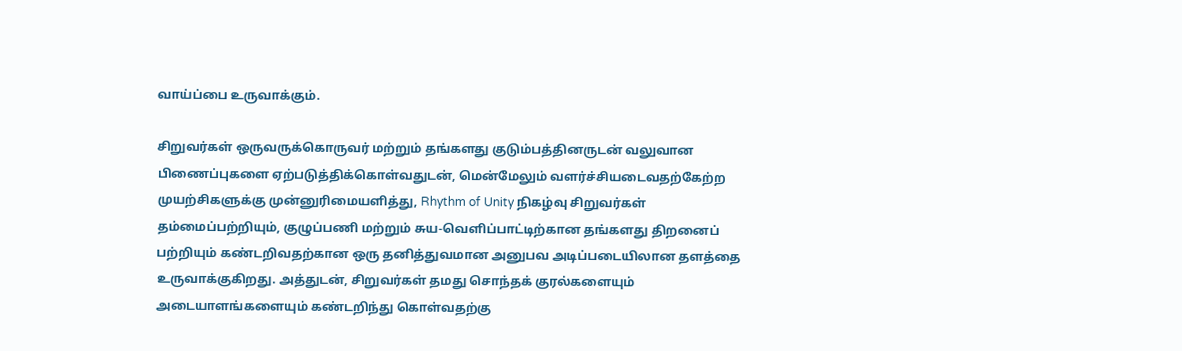வாய்ப்பை உருவாக்கும்.

சிறுவர்கள் ஒருவருக்கொருவர் மற்றும் தங்களது குடும்பத்தினருடன் வலுவான பிணைப்புகளை ஏற்படுத்திக்கொள்வதுடன், மென்மேலும் வளர்ச்சியடைவதற்கேற்ற முயற்சிகளுக்கு முன்னுரிமையளித்து, Rhythm of Unity நிகழ்வு சிறுவர்கள் தம்மைப்பற்றியும், குழுப்பணி மற்றும் சுய-வெளிப்பாட்டிற்கான தங்களது திறனைப் பற்றியும் கண்டறிவதற்கான ஒரு தனித்துவமான அனுபவ அடிப்படையிலான தளத்தை உருவாக்குகிறது. அத்துடன், சிறுவர்கள் தமது சொந்தக் குரல்களையும் அடையாளங்களையும் கண்டறிந்து கொள்வதற்கு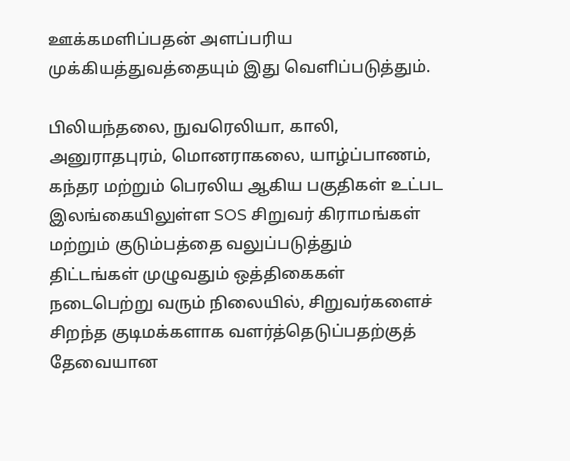ஊக்கமளிப்பதன் அளப்பரிய முக்கியத்துவத்தையும் இது வெளிப்படுத்தும்.

பிலியந்தலை, நுவரெலியா, காலி, அனுராதபுரம், மொனராகலை, யாழ்ப்பாணம், கந்தர மற்றும் பெரலிய ஆகிய பகுதிகள் உட்பட இலங்கையிலுள்ள SOS சிறுவர் கிராமங்கள் மற்றும் குடும்பத்தை வலுப்படுத்தும் திட்டங்கள் முழுவதும் ஒத்திகைகள் நடைபெற்று வரும் நிலையில், சிறுவர்களைச் சிறந்த குடிமக்களாக வளர்த்தெடுப்பதற்குத் தேவையான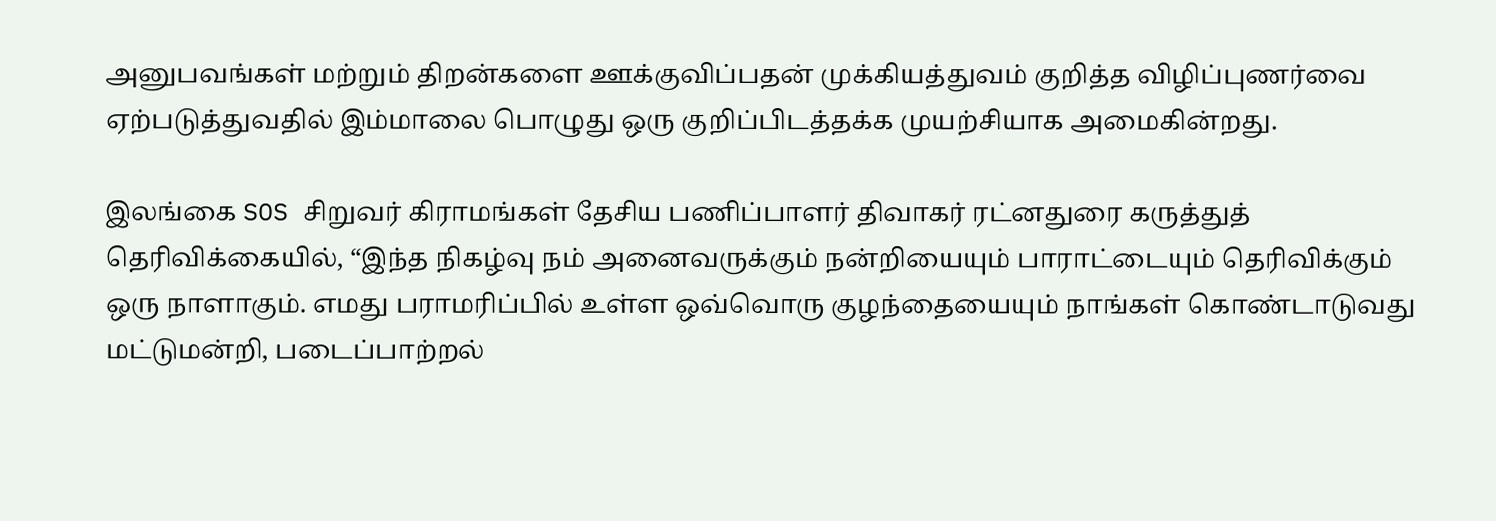அனுபவங்கள் மற்றும் திறன்களை ஊக்குவிப்பதன் முக்கியத்துவம் குறித்த விழிப்புணர்வை ஏற்படுத்துவதில் இம்மாலை பொழுது ஒரு குறிப்பிடத்தக்க முயற்சியாக அமைகின்றது.

இலங்கை SOS சிறுவர் கிராமங்கள் தேசிய பணிப்பாளர் திவாகர் ரட்னதுரை கருத்துத் தெரிவிக்கையில், “இந்த நிகழ்வு நம் அனைவருக்கும் நன்றியையும் பாராட்டையும் தெரிவிக்கும் ஒரு நாளாகும். எமது பராமரிப்பில் உள்ள ஒவ்வொரு குழந்தையையும் நாங்கள் கொண்டாடுவது மட்டுமன்றி, படைப்பாற்றல்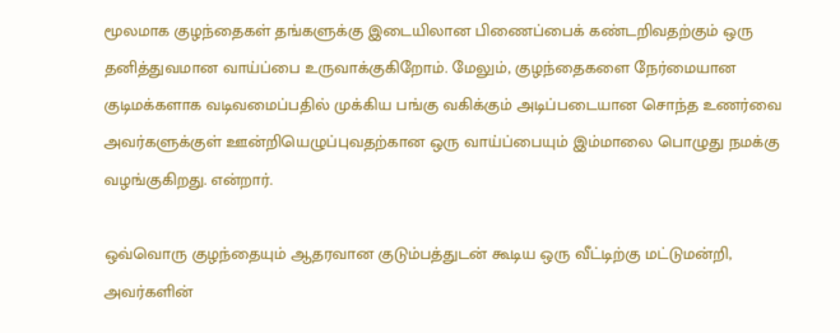மூலமாக குழந்தைகள் தங்களுக்கு இடையிலான பிணைப்பைக் கண்டறிவதற்கும் ஒரு தனித்துவமான வாய்ப்பை உருவாக்குகிறோம். மேலும், குழந்தைகளை நேர்மையான குடிமக்களாக வடிவமைப்பதில் முக்கிய பங்கு வகிக்கும் அடிப்படையான சொந்த உணர்வை அவர்களுக்குள் ஊன்றியெழுப்புவதற்கான ஒரு வாய்ப்பையும் இம்மாலை பொழுது நமக்கு வழங்குகிறது. என்றார்.

ஒவ்வொரு குழந்தையும் ஆதரவான குடும்பத்துடன் கூடிய ஒரு வீட்டிற்கு மட்டுமன்றி, அவர்களின்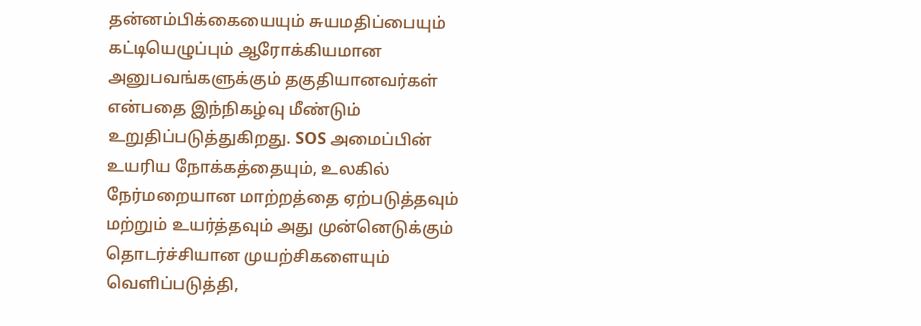தன்னம்பிக்கையையும் சுயமதிப்பையும் கட்டியெழுப்பும் ஆரோக்கியமான அனுபவங்களுக்கும் தகுதியானவர்கள் என்பதை இந்நிகழ்வு மீண்டும் உறுதிப்படுத்துகிறது. SOS அமைப்பின் உயரிய நோக்கத்தையும், உலகில் நேர்மறையான மாற்றத்தை ஏற்படுத்தவும் மற்றும் உயர்த்தவும் அது முன்னெடுக்கும் தொடர்ச்சியான முயற்சிகளையும் வெளிப்படுத்தி,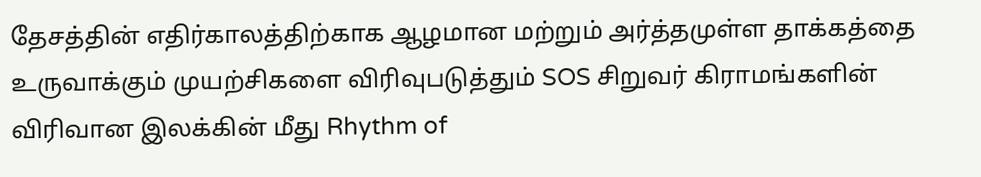தேசத்தின் எதிர்காலத்திற்காக ஆழமான மற்றும் அர்த்தமுள்ள தாக்கத்தை உருவாக்கும் முயற்சிகளை விரிவுபடுத்தும் SOS சிறுவர் கிராமங்களின் விரிவான இலக்கின் மீது Rhythm of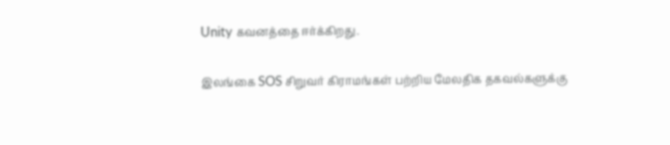Unity கவனத்தை ஈர்க்கிறது.

இலங்கை SOS சிறுவர் கிராமங்கள் பற்றிய மேலதிக தகவல்களுக்கு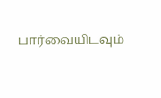பார்வையிடவும்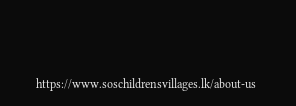https://www.soschildrensvillages.lk/about-us